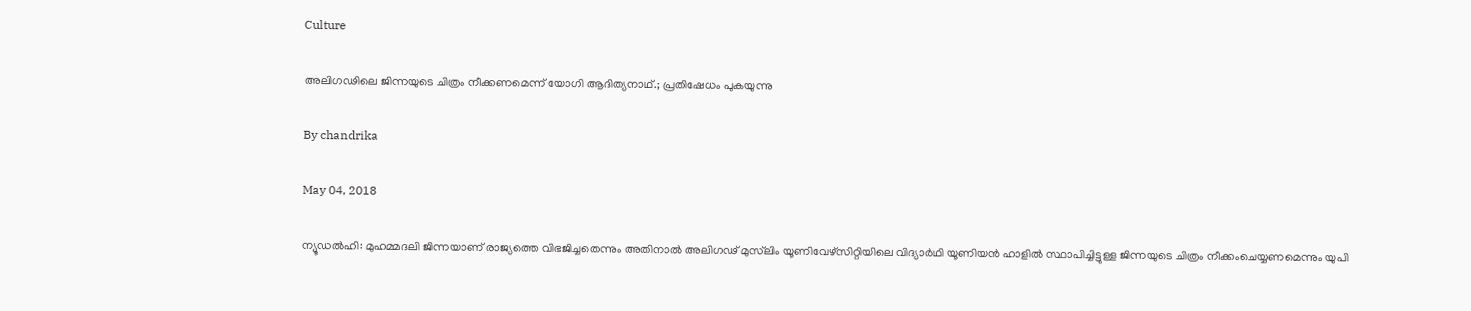Culture

അലിഗഢിലെ ജിന്നയുടെ ചിത്രം നീക്കണമെന്ന് യോഗി ആദിത്യനാഥ്.; പ്രതിഷേധം പുകയുന്നു

By chandrika

May 04, 2018

ന്യൂഡല്‍ഹി: മുഹമ്മദലി ജിന്നയാണ് രാജ്യത്തെ വിഭജിച്ചതെന്നും അതിനാല്‍ അലിഗഢ് മുസ്‌ലിം യൂണിവേഴ്‌സിറ്റിയിലെ വിദ്യാര്‍ഥി യൂണിയന്‍ ഹാളില്‍ സ്ഥാപിച്ചിട്ടുള്ള ജിന്നയുടെ ചിത്രം നീക്കംചെയ്യണമെന്നും യുപി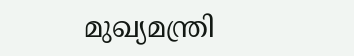മുഖ്യമന്ത്രി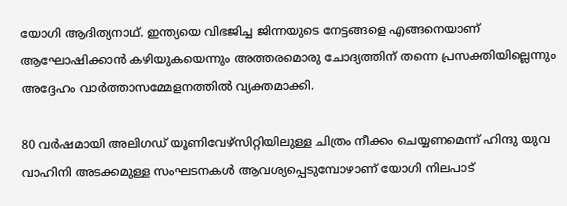യോഗി ആദിത്യനാഥ്. ഇന്ത്യയെ വിഭജിച്ച ജിന്നയുടെ നേട്ടങ്ങളെ എങ്ങനെയാണ് ആഘോഷിക്കാന്‍ കഴിയുകയെന്നും അത്തരമൊരു ചോദ്യത്തിന് തന്നെ പ്രസക്തിയില്ലെന്നും അദ്ദേഹം വാര്‍ത്താസമ്മേളനത്തില്‍ വ്യക്തമാക്കി.

80 വര്‍ഷമായി അലിഗഡ് യൂണിവേഴ്‌സിറ്റിയിലുള്ള ചിത്രം നീക്കം ചെയ്യണമെന്ന് ഹിന്ദു യുവ വാഹിനി അടക്കമുള്ള സംഘടനകള്‍ ആവശ്യപ്പെടുമ്പോഴാണ് യോഗി നിലപാട്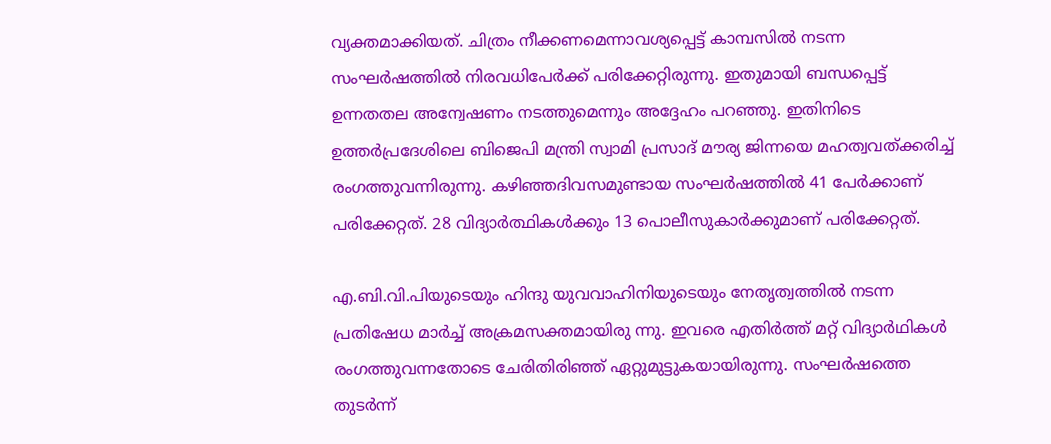വ്യക്തമാക്കിയത്. ചിത്രം നീക്കണമെന്നാവശ്യപ്പെട്ട് കാമ്പസില്‍ നടന്ന സംഘര്‍ഷത്തില്‍ നിരവധിപേര്‍ക്ക് പരിക്കേറ്റിരുന്നു. ഇതുമായി ബന്ധപ്പെട്ട് ഉന്നതതല അന്വേഷണം നടത്തുമെന്നും അദ്ദേഹം പറഞ്ഞു. ഇതിനിടെ ഉത്തര്‍പ്രദേശിലെ ബിജെപി മന്ത്രി സ്വാമി പ്രസാദ് മൗര്യ ജിന്നയെ മഹത്വവത്ക്കരിച്ച് രംഗത്തുവന്നിരുന്നു. കഴിഞ്ഞദിവസമുണ്ടായ സംഘര്‍ഷത്തില്‍ 41 പേര്‍ക്കാണ് പരിക്കേറ്റത്. 28 വിദ്യാര്‍ത്ഥികള്‍ക്കും 13 പൊലീസുകാര്‍ക്കുമാണ് പരിക്കേറ്റത്.

എ.ബി.വി.പിയുടെയും ഹിന്ദു യുവവാഹിനിയുടെയും നേതൃത്വത്തില്‍ നടന്ന പ്രതിഷേധ മാര്‍ച്ച് അക്രമസക്തമായിരു ന്നു. ഇവരെ എതിര്‍ത്ത് മറ്റ് വിദ്യാര്‍ഥികള്‍ രംഗത്തുവന്നതോടെ ചേരിതിരിഞ്ഞ് ഏറ്റുമുട്ടുകയായിരുന്നു. സംഘര്‍ഷത്തെ തുടര്‍ന്ന്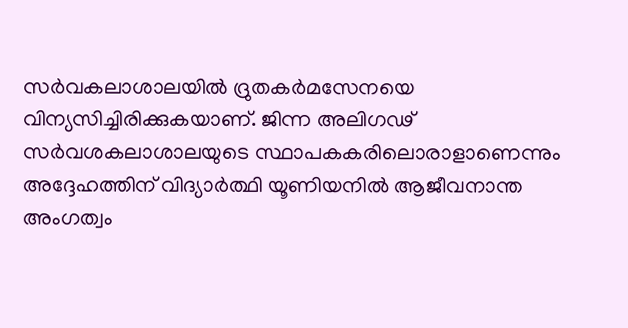സര്‍വകലാശാലയില്‍ ദ്രുതകര്‍മസേനയെ വിന്യസിച്ചിരിക്കുകയാണ്. ജിന്ന അലിഗഢ് സര്‍വശകലാശാലയുടെ സ്ഥാപകകരിലൊരാളാണെന്നും അദ്ദേഹത്തിന് വിദ്യാര്‍ത്ഥി യൂണിയനില്‍ ആജീവനാന്ത അംഗത്വം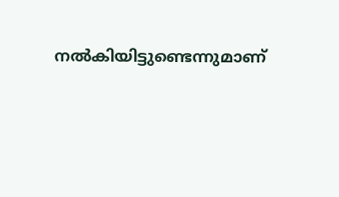നല്‍കിയിട്ടുണ്ടെന്നുമാണ്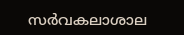സര്‍വകലാശാല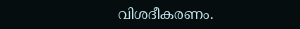വിശദീകരണം.